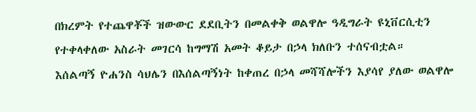በክረምት የተጨዋቾች ዝውውር ደደቢትን በመልቀቅ ወልዋሎ ዓዲግራት ዩኒቨርሲቲን የተቀላቀለው አስራት መገርሳ ከግማሽ አመት ቆይታ በኃላ ክለቡን ተሰናብቷል።
እሰልጣኝ ዮሐንስ ሳህሌን በእሰልጣኝነት ከቀጠረ በኃላ መሻሻሎችን እያሳየ ያለው ወልዋሎ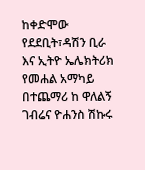ከቀድሞው የደደቢት፣ዳሽን ቢራ እና ኢትዮ ኤሌክትሪክ የመሐል አማካይ በተጨማሪ ከ ዋለልኝ ገብሬና ዮሐንስ ሽኩሩ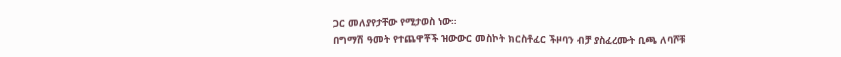ጋር መለያየታቸው የሚታወስ ነው።
በግማሽ ዓመት የተጨዋቾች ዝውውር መስኮት ክርስቶፈር ችዞባን ብቻ ያስፈረሙት ቢጫ ለባሾቹ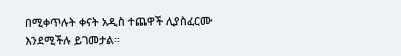በሚቀጥሉት ቀናት አዲስ ተጨዋች ሊያስፈርሙ እንደሚችሉ ይገመታል።